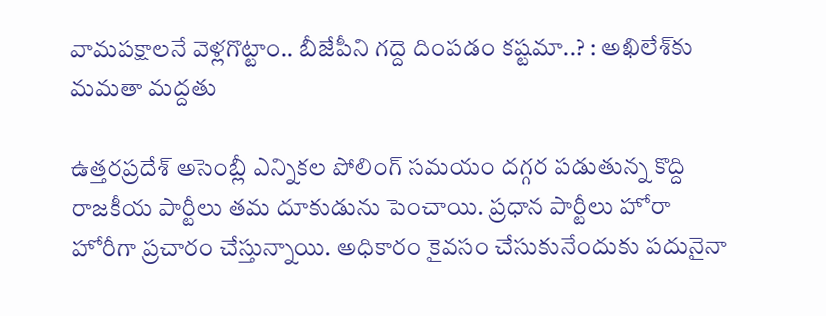వామపక్షాలనే వెళ్లగొట్టాం.. బీజేపీని గ‌ద్దె దింప‌డం కష్టమా..? : అఖిలేశ్‌కు మ‌మ‌తా మ‌ద్ద‌తు

ఉత్తరప్రదేశ్ అసెంబ్లీ ఎన్నికల పోలింగ్ సమయం దగ్గర పడుతున్న కొద్ది రాజకీయ పార్టీలు తమ దూకుడును పెంచాయి. ప్రధాన పార్టీలు హోరా హోరీగా ప్రచారం చేస్తున్నాయి. అధికారం కైవసం చేసుకునేందుకు పదునైనా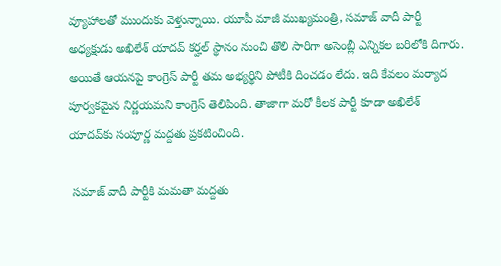వ్యూహాలతో ముందుకు వెళ్తున్నాయి. యూపీ మాజీ ముఖ్యమంత్రి, సమాజ్ వాదీ పార్టీ అధ్యక్షుడు అఖిలేశ్ యాదవ్ కర్హల్ స్థానం నుంచి తొలి సారిగా అసెంబ్లీ ఎన్నికల బరిలోకి దిగారు. అయితే ఆయనపై కాంగ్రెస్ పార్టీ తమ అభ్యర్థిని పోటీకి దించడం లేదు. ఇది కేవలం మర్యాద పూర్వకమైన నిర్ణయమని కాంగ్రెస్ తెలిపింది. తాజాగా మరో కీలక పార్టీ కూడా అఖిలేశ్ యాదవ్‌కు సంపూర్ణ మద్దతు ప్రకటించింది.

 స‌మాజ్ వాదీ పార్టీకి మ‌మ‌తా మ‌ద్ద‌తు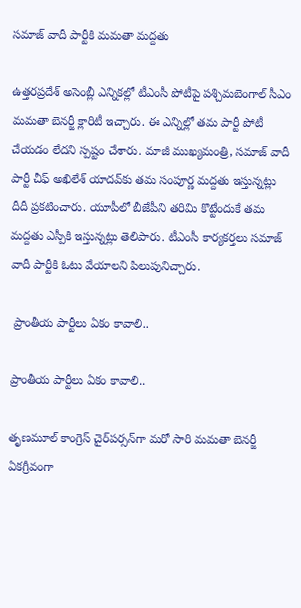స‌మాజ్ వాదీ పార్టీకి మ‌మ‌తా మ‌ద్ద‌తు

ఉత్తరప్రదేశ్ అసెంబ్లీ ఎన్నికల్లో టీఎంసీ పోటీపై పశ్చిమబెంగాల్ సీఎం మమతా బెనర్జీ క్లారిటీ ఇచ్చారు. ఈ ఎన్నిల్లో తమ పార్టీ పోటీ చేయడం లేదని స్పష్టం చేశారు. మాజీ ముఖ్యమంత్రి, సమాజ్ వాదీ పార్టీ చీఫ్ అఖిలేశ్ యాదవ్‌కు తమ సంపూర్ణ మద్దతు ఇస్తున్నట్లు దీదీ ప్రకటించారు. యూపీలో బీజేపీని తరిమి కొట్టేందుకే తమ మద్దతు ఎస్పీకి ఇస్తున్నట్లు తెలిపారు. టీఎంసీ కార్యకర్తలు సమాజ్ వాదీ పార్టీకి ఓటు వేయాలని పిలుపునిచ్చారు.

 ప్రాంతీయ పార్టీలు ఏకం కావాలి..

ప్రాంతీయ పార్టీలు ఏకం కావాలి..

తృణమూల్ కాంగ్రెస్ చైర్‌పర్సన్‌గా మరో సారి మమతా బెనర్జీ ఏకగ్రీవంగా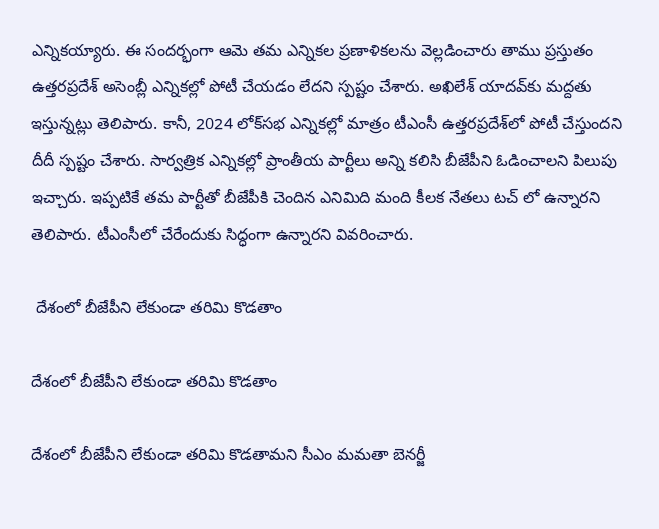ఎన్నికయ్యారు. ఈ సందర్భంగా ఆమె తమ ఎన్నికల ప్రణాళికలను వెల్లడించారు తాము ప్రస్తుతం ఉత్తరప్రదేశ్ అసెంబ్లీ ఎన్నికల్లో పోటీ చేయడం లేదని స్పష్టం చేశారు. అఖిలేశ్ యాదవ్‌కు మద్దతు ఇస్తున్నట్లు తెలిపారు. కానీ, 2024 లోక్‌సభ ఎన్నికల్లో మాత్రం టీఎంసీ ఉత్తరప్రదేశ్‌లో పోటీ చేస్తుందని దీదీ స్పష్టం చేశారు. సార్వత్రిక ఎన్నికల్లో ప్రాంతీయ పార్టీలు అన్ని కలిసి బీజేపీని ఓడించాలని పిలుపు ఇచ్చారు. ఇప్పటికే తమ పార్టీతో బీజేపీకి చెందిన ఎనిమిది మంది కీలక నేతలు టచ్ లో ఉన్నారని తెలిపారు. టీఎంసీలో చేరేందుకు సిద్ధంగా ఉన్నారని వివరించారు.

 దేశంలో బీజేపీని లేకుండా తరిమి కొడతాం

దేశంలో బీజేపీని లేకుండా తరిమి కొడతాం

దేశంలో బీజేపీని లేకుండా తరిమి కొడతామని సీఎం మమతా బెనర్జీ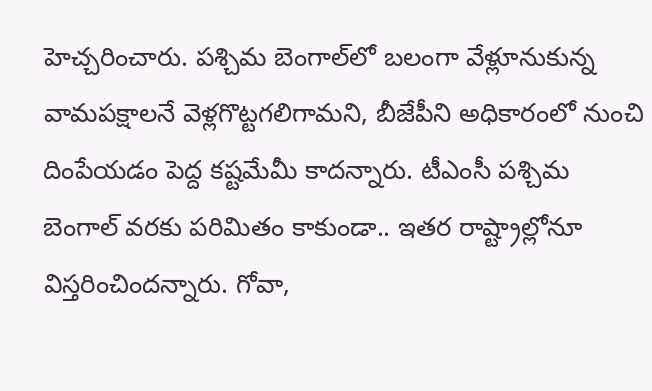హెచ్చరించారు. పశ్చిమ బెంగాల్‌లో బలంగా వేళ్లూనుకున్న వామపక్షాలనే వెళ్లగొట్టగలిగామని, బీజేపీని అధికారంలో నుంచి దింపేయడం పెద్ద కష్టమేమీ కాదన్నారు. టీఎంసీ పశ్చిమ బెంగాల్ వరకు పరిమితం కాకుండా.. ఇతర రాష్ట్రాల్లోనూ విస్తరించిందన్నారు. గోవా,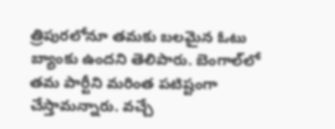త్రిపురలోనూ తమకు బలమైన ఓటు బ్యాంకు ఉందని తెలిపారు. బెంగాల్‌లో త‌మ పార్టీని మరింత పటిష్టంగా చేస్తామన్నారు. వచ్చే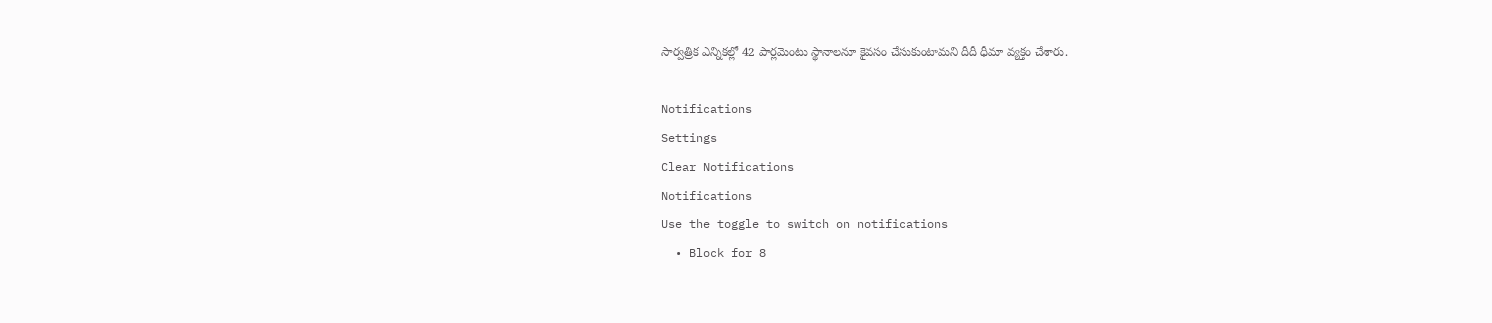సార్వత్రిక ఎన్నికల్లో 42 పార్లమెంటు స్థానాలనూ కైవసం చేసుకుంటామని దీదీ ధీమా వ్యక్తం చేశారు.

Notifications
Settings
Clear Notifications
Notifications
Use the toggle to switch on notifications
  • Block for 8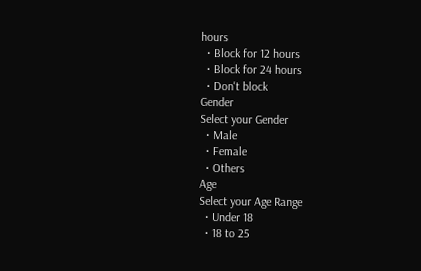hours
  • Block for 12 hours
  • Block for 24 hours
  • Don't block
Gender
Select your Gender
  • Male
  • Female
  • Others
Age
Select your Age Range
  • Under 18
  • 18 to 25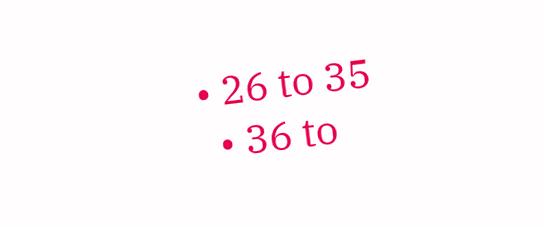• 26 to 35
  • 36 to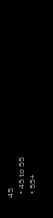45
  • 45 to 55
  • 55+